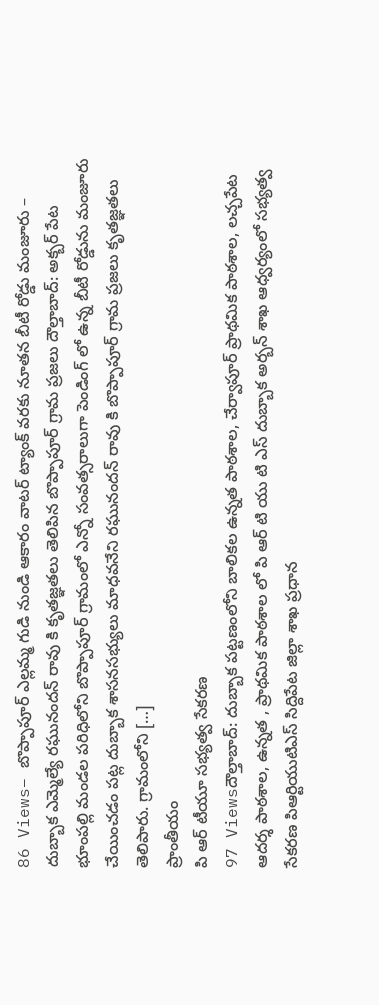86 Views– బొప్పాపూర్ ఎల్లమ్మ గుడి నుండి ఆకారం వాటర్ ట్యాంక్ వరకు నూతన బీటీ రోడ్డు మంజూరు – దుబ్బాక ఎమ్మెల్యే రఘునందన్ రావు కి కృతజ్ఞతలు తెలిపిన బొప్పాపూర్ గ్రామ ప్రజలు దౌల్తాబాద్: అక్బర్ పేట భూంపల్లి మండల పరిధిలోని బొప్పాపూర్ గ్రామంలో ఎన్నో సంవత్సరాలుగా పెండింగ్ లో ఉన్న బీటీ రోడ్డును మంజూరు చేయించడం పట్ల దుబ్బాక శాసనసభ్యులు మాధవనేని రఘునందన్ రావు కి బొప్పాపూర్ గ్రామ ప్రజలు కృతజ్ఞతలు తెలిపారు. గ్రామంలోని […]
ప్రాంతీయం
పి ఆర్ టీయూ సభ్యత్వ సేకరణ
97 Viewsదౌల్తాబాద్: దుబ్బాక పట్టణంలోని బాలికల ఉన్నత పాఠశాల, చేర్వాపూర్ ప్రాథమిక పాఠశాల, లచ్చపేట ఆదర్శ పాఠశాల, ఉన్నత , ప్రాథమిక పాఠశాల లో పి ఆర్ టి యు టి ఎస్ దుబ్బాక అర్బన్ శాఖ ఆధ్వర్యంలో సభ్యత్వ సేకరణ పిఆర్టియుటిఎస్ సిద్దిపేట జిల్లా శాఖ ప్రధాన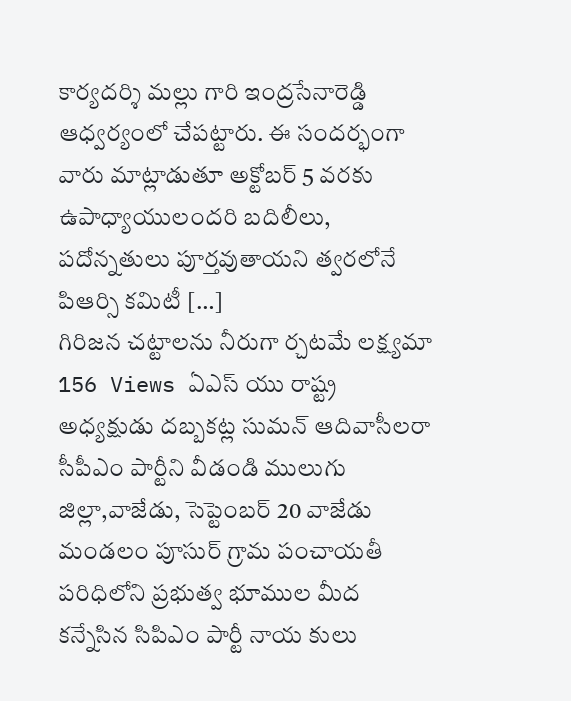కార్యదర్శి మల్లు గారి ఇంద్రసేనారెడ్డి ఆధ్వర్యంలో చేపట్టారు. ఈ సందర్భంగా వారు మాట్లాడుతూ అక్టోబర్ 5 వరకు ఉపాధ్యాయులందరి బదిలీలు, పదోన్నతులు పూర్తవుతాయని త్వరలోనే పిఆర్సి కమిటీ […]
గిరిజన చట్టాలను నీరుగా ర్చటమే లక్ష్యమా
156 Views ఏఎస్ యు రాష్ట్ర అధ్యక్షుడు దబ్బకట్ల సుమన్ ఆదివాసీలరా సీపీఎం పార్టీని వీడండి ములుగు జిల్లా,వాజేడు, సెప్టెంబర్ 20 వాజేడు మండలం పూసుర్ గ్రామ పంచాయతీ పరిధిలోని ప్రభుత్వ భూముల మీద కన్నేసిన సిపిఎం పార్టీ నాయ కులు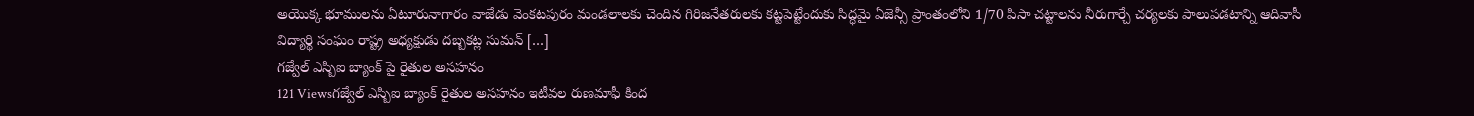అయొక్క భూములను ఏటూరునాగారం వాజేడు వెంకటపురం మండలాలకు చెందిన గిరిజనేతరులకు కట్టపెట్టేందుకు సిద్ధమై ఏజెన్సీ ప్రాంతంలోని 1/70 పిసా చట్టాలను నీరుగార్చే చర్యలకు పాలుపడటాన్ని ఆదివాసీ విద్యార్థి సంఘం రాష్ట్ర అధ్యక్షుడు దబ్బకట్ల సుమన్ […]
గజ్వేల్ ఎస్బిఐ బ్యాంక్ పై రైతుల అసహనం
121 Viewsగజ్వేల్ ఎస్బిఐ బ్యాంక్ రైతుల అసహనం ఇటీవల రుణమాఫీ కింద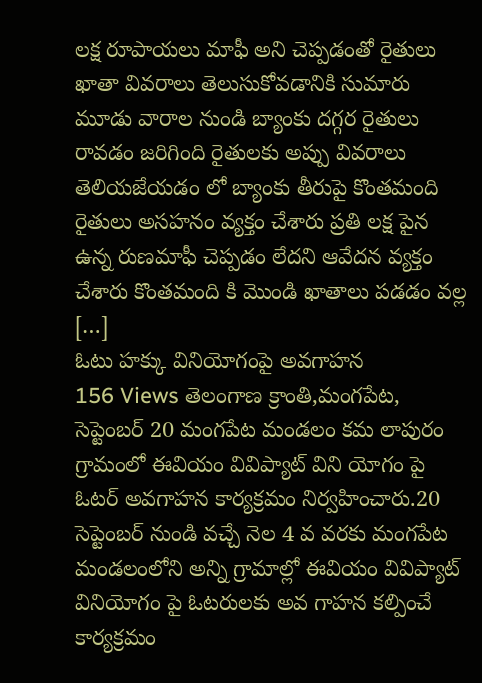లక్ష రూపాయలు మాఫీ అని చెప్పడంతో రైతులు ఖాతా వివరాలు తెలుసుకోవడానికి సుమారు మూడు వారాల నుండి బ్యాంకు దగ్గర రైతులు రావడం జరిగింది రైతులకు అప్పు వివరాలు తెలియజేయడం లో బ్యాంకు తీరుపై కొంతమంది రైతులు అసహనం వ్యక్తం చేశారు ప్రతి లక్ష పైన ఉన్న రుణమాఫీ చెప్పడం లేదని ఆవేదన వ్యక్తం చేశారు కొంతమంది కి మొండి ఖాతాలు పడడం వల్ల […]
ఓటు హక్కు వినియోగంపై అవగాహన
156 Views తెలంగాణ క్రాంతి,మంగపేట, సెప్టెంబర్ 20 మంగపేట మండలం కమ లాపురం గ్రామంలో ఈవియం వివిప్యాట్ విని యోగం పై ఓటర్ అవగాహన కార్యక్రమం నిర్వహించారు.20 సెప్టెంబర్ నుండి వచ్చే నెల 4 వ వరకు మంగపేట మండలంలోని అన్ని గ్రామాల్లో ఈవియం వివిప్యాట్ వినియోగం పై ఓటరులకు అవ గాహన కల్పించే కార్యక్రమం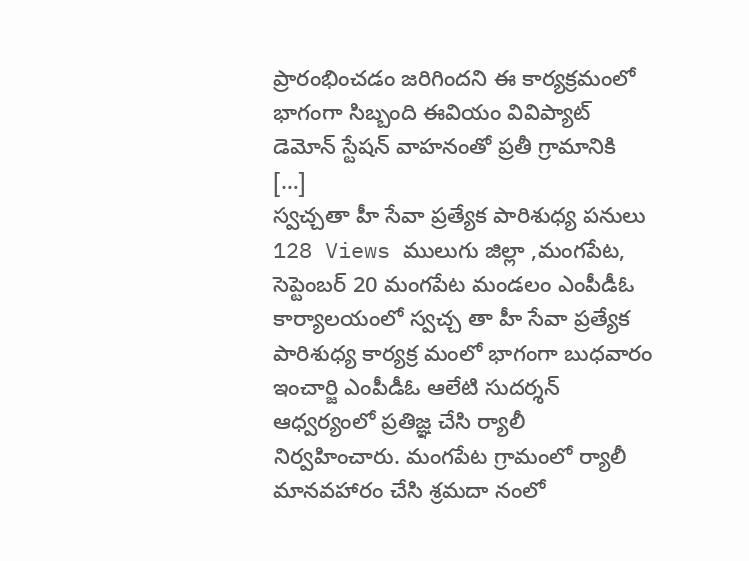ప్రారంభించడం జరిగిందని ఈ కార్యక్రమంలో భాగంగా సిబ్బంది ఈవియం వివిప్యాట్ డెమోన్ స్టేషన్ వాహనంతో ప్రతీ గ్రామానికి […]
స్వచ్చతా హీ సేవా ప్రత్యేక పారిశుధ్య పనులు
128 Views ములుగు జిల్లా ,మంగపేట, సెప్టెంబర్ 20 మంగపేట మండలం ఎంపీడీఓ కార్యాలయంలో స్వచ్చ తా హీ సేవా ప్రత్యేక పారిశుధ్య కార్యక్ర మంలో భాగంగా బుధవారం ఇంచార్జి ఎంపీడీఓ ఆలేటి సుదర్శన్ ఆధ్వర్యంలో ప్రతిజ్ఞ చేసి ర్యాలీ నిర్వహించారు. మంగపేట గ్రామంలో ర్యాలీ మానవహారం చేసి శ్రమదా నంలో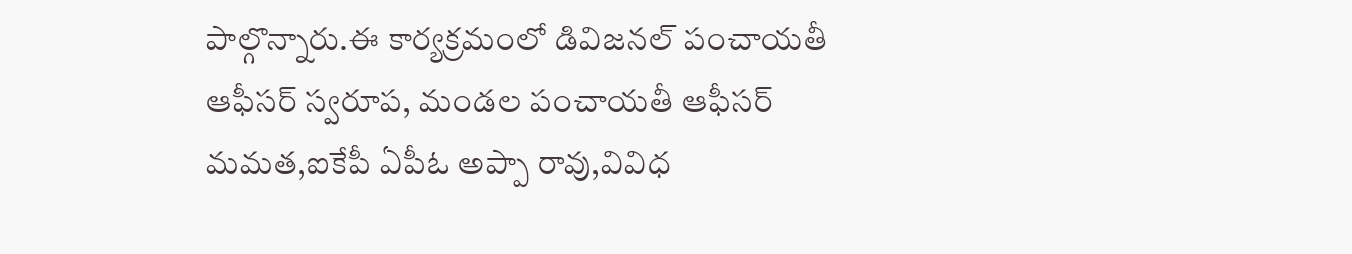పాల్గొన్నారు.ఈ కార్యక్రమంలో డివిజనల్ పంచాయతీ ఆఫీసర్ స్వరూప, మండల పంచాయతీ ఆఫీసర్ మమత,ఐకేపీ ఏపీఓ అప్పా రావు,వివిధ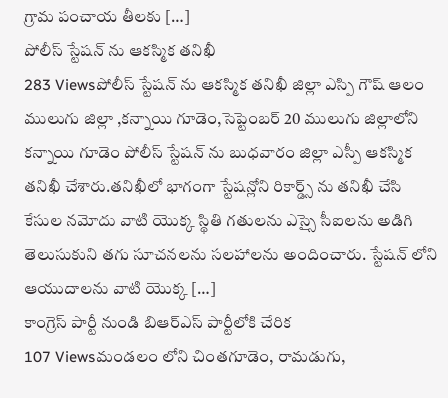గ్రామ పంచాయ తీలకు […]
పోలీస్ స్టేషన్ ను ఆకస్మిక తనిఖీ
283 Viewsపోలీస్ స్టేషన్ ను ఆకస్మిక తనిఖీ జిల్లా ఎస్పి గౌష్ ఆలం ములుగు జిల్లా ,కన్నాయి గూడెం,సెప్టెంబర్ 20 ములుగు జిల్లాలోని కన్నాయి గూడెం పోలీస్ స్టేషన్ ను బుధవారం జిల్లా ఎస్పీ ఆకస్మిక తనిఖీ చేశారు.తనిఖీలో భాగంగా స్టేషన్లోని రికార్డ్స్ ను తనిఖీ చేసి కేసుల నమోదు వాటి యొక్క స్థితి గతులను ఎస్సై సీఐలను అడిగి తెలుసుకుని తగు సూచనలను సలహాలను అందించారు. స్టేషన్ లోని ఆయుదాలను వాటి యొక్క […]
కాంగ్రెస్ పార్టీ నుండి బిఆర్ఎస్ పార్టీలోకి చేరిక
107 Viewsమండలం లోని చింతగూడెం, రామడుగు,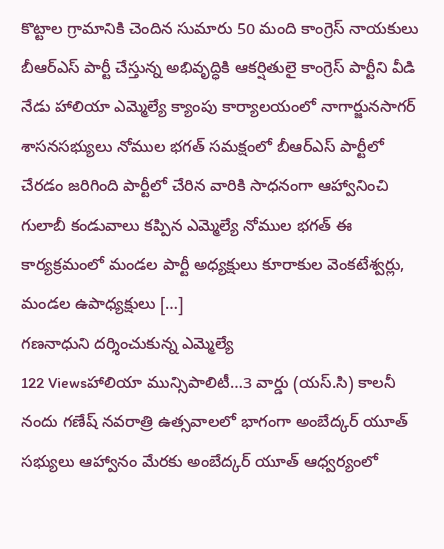కొట్టాల గ్రామానికి చెందిన సుమారు 50 మంది కాంగ్రెస్ నాయకులు బీఆర్ఎస్ పార్టీ చేస్తున్న అభివృద్ధికి ఆకర్షితులై కాంగ్రెస్ పార్టీని వీడి నేడు హాలియా ఎమ్మెల్యే క్యాంపు కార్యాలయంలో నాగార్జునసాగర్ శాసనసభ్యులు నోముల భగత్ సమక్షంలో బీఆర్ఎస్ పార్టీలో చేరడం జరిగింది పార్టీలో చేరిన వారికి సాధనంగా ఆహ్వానించి గులాబీ కండువాలు కప్పిన ఎమ్మెల్యే నోముల భగత్ ఈ కార్యక్రమంలో మండల పార్టీ అధ్యక్షులు కూరాకుల వెంకటేశ్వర్లు, మండల ఉపాధ్యక్షులు […]
గణనాధుని దర్శించుకున్న ఎమ్మెల్యే
122 Viewsహాలియా మున్సిపాలిటీ…3 వార్డు (యస్.సి) కాలనీ నందు గణేష్ నవరాత్రి ఉత్సవాలలో భాగంగా అంబేద్కర్ యూత్ సభ్యులు ఆహ్వానం మేరకు అంబేద్కర్ యూత్ ఆధ్వర్యంలో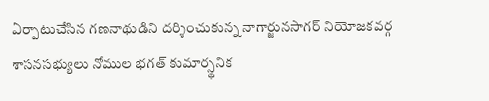ఏర్పాటుచేసిన గణనాథుడిని దర్శించుకున్న నాగార్జునసాగర్ నియోజకవర్గ శాసనసభ్యులు నోముల భగత్ కుమార్స్థనిక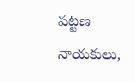పట్టణ నాయకులు,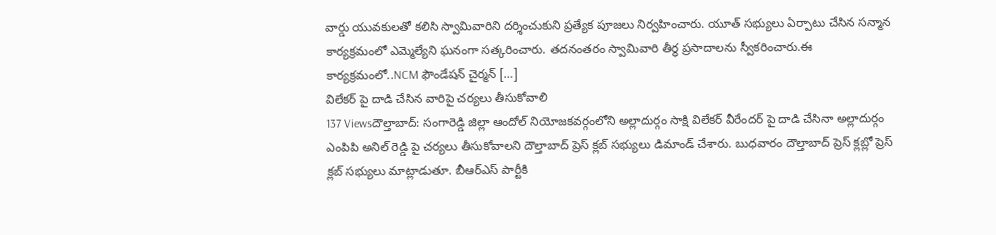వార్డు యువకులతో కలిసి స్వామివారిని దర్శించుకుని ప్రత్యేక పూజలు నిర్వహించారు. యూత్ సభ్యులు ఏర్పాటు చేసిన సన్మాన కార్యక్రమంలో ఎమ్మెల్యేని ఘనంగా సత్కరించారు. తదనంతరం స్వామివారి తీర్థ ప్రసాదాలను స్వీకరించారు.ఈ కార్యక్రమంలో..NCM ఫౌండేషన్ చైర్మన్ […]
విలేకర్ పై దాడి చేసిన వారిపై చర్యలు తీసుకోవాలి
137 Viewsదౌల్తాబాద్: సంగారెడ్డి జిల్లా ఆందోల్ నియోజకవర్గంలోని అల్లాదుర్గం సాక్షి విలేకర్ వీరేందర్ పై దాడి చేసినా అల్లాదుర్గం ఎంపిపి అనిల్ రెడ్డి పై చర్యలు తీసుకోవాలని దౌల్తాబాద్ ప్రెస్ క్లబ్ సభ్యులు డిమాండ్ చేశారు. బుధవారం దౌల్తాబాద్ ప్రెస్ క్లబ్లో ప్రెస్ క్లబ్ సభ్యులు మాట్లాడుతూ. బీఆర్ఎస్ పార్టీకి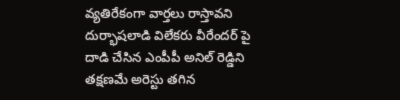వ్యతిరేకంగా వార్తలు రాస్తావని దుర్భాషలాడి విలేకరు వీరేందర్ పై దాడి చేసిన ఎంపీపీ అనిల్ రెడ్డిని తక్షణమే అరెస్టు తగిన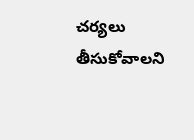చర్యలు తీసుకోవాలని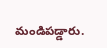మండిపడ్డారు.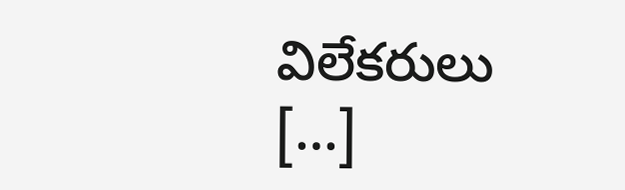విలేకరులు […]